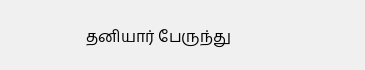தனியார் பேருந்து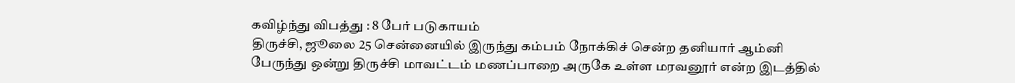கவிழ்ந்து விபத்து : 8 பேர் படுகாயம்
திருச்சி, ஜூலை 25 சென்னையில் இருந்து கம்பம் நோக்கிச் சென்ற தனியார் ஆம்னி பேருந்து ஒன்று திருச்சி மாவட்டம் மணப்பாறை அருகே உள்ள மரவனூர் என்ற இடத்தில்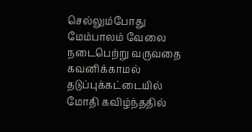செல்லும்போது மேம்பாலம் வேலை நடைபெற்று வருவதை கவனிக்காமல் தடுப்புக்கட்டையில் மோதி கவிழ்ந்ததில்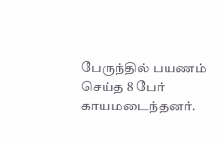பேருந்தில் பயணம் செய்த 8 பேர் காயமடைந்தனர்.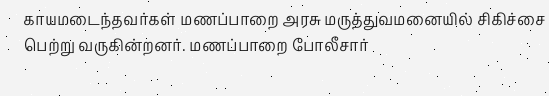காயமடைந்தவர்கள் மணப்பாறை அரசு மருத்துவமனையில் சிகிச்சை பெற்று வருகின்றனர். மணப்பாறை போலீசார்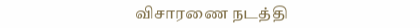விசாரணை நடத்தி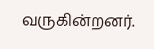வருகின்றனர்.